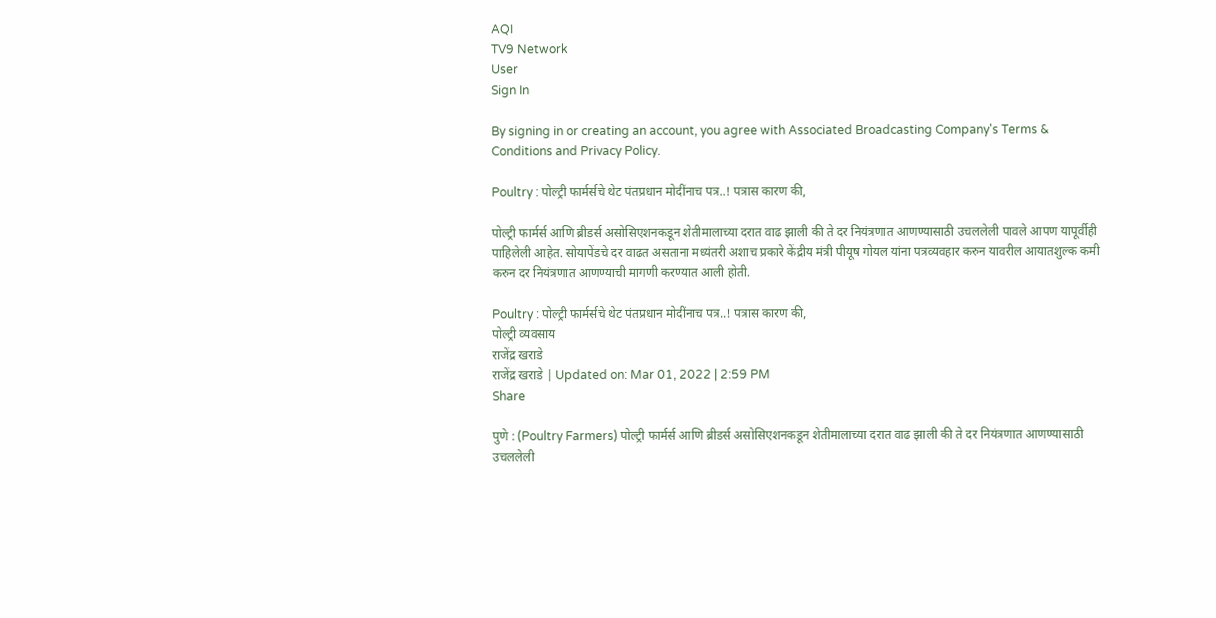AQI
TV9 Network
User
Sign In

By signing in or creating an account, you agree with Associated Broadcasting Company's Terms & Conditions and Privacy Policy.

Poultry : पोल्ट्री फार्मर्सचे थेट पंतप्रधान मोदींनाच पत्र..! पत्रास कारण की,

पोल्ट्री फार्मर्स आणि ब्रीडर्स असोसिएशनकडून शेतीमालाच्या दरात वाढ झाली की ते दर नियंत्रणात आणण्यासाठी उचललेली पावले आपण यापूर्वीही पाहिलेली आहेत. सोयापेंडचे दर वाढत असताना मध्यंतरी अशाच प्रकारे केंद्रीय मंत्री पीयूष गोयल यांना पत्रव्यवहार करुन यावरील आयातशुल्क कमी करुन दर नियंत्रणात आणण्याची मागणी करण्यात आली होती.

Poultry : पोल्ट्री फार्मर्सचे थेट पंतप्रधान मोदींनाच पत्र..! पत्रास कारण की,
पोल्ट्री व्यवसाय
राजेंद्र खराडे
राजेंद्र खराडे | Updated on: Mar 01, 2022 | 2:59 PM
Share

पुणे : (Poultry Farmers) पोल्ट्री फार्मर्स आणि ब्रीडर्स असोसिएशनकडून शेतीमालाच्या दरात वाढ झाली की ते दर नियंत्रणात आणण्यासाठी उचललेली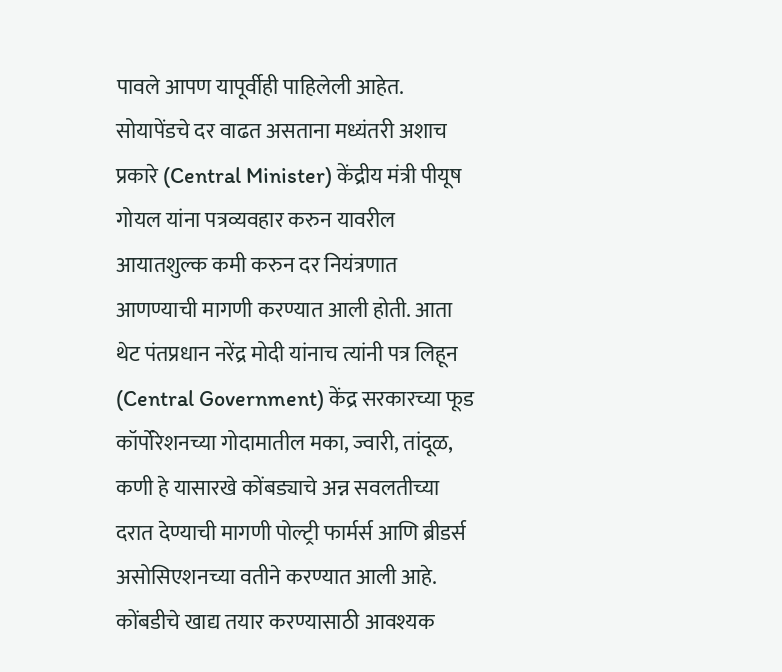पावले आपण यापूर्वीही पाहिलेली आहेत. सोयापेंडचे दर वाढत असताना मध्यंतरी अशाच प्रकारे (Central Minister) केंद्रीय मंत्री पीयूष गोयल यांना पत्रव्यवहार करुन यावरील आयातशुल्क कमी करुन दर नियंत्रणात आणण्याची मागणी करण्यात आली होती. आता थेट पंतप्रधान नरेंद्र मोदी यांनाच त्यांनी पत्र लिहून (Central Government) केंद्र सरकारच्या फूड कॉर्पोरेशनच्या गोदामातील मका, ज्वारी, तांदूळ, कणी हे यासारखे कोंबड्याचे अन्न सवलतीच्या दरात देण्याची मागणी पोल्ट्री फार्मर्स आणि ब्रीडर्स असोसिएशनच्या वतीने करण्यात आली आहे. कोंबडीचे खाद्य तयार करण्यासाठी आवश्यक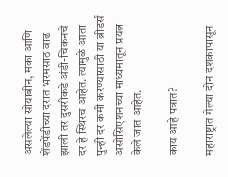असलेल्या सोयाबीन, मका आणि शेंडपेंडीच्या दरात भरमसाठ वाढ झाली तर दुसरीकडे अंडी-चिकनचे दर हे स्थिरच आहेत. त्यामुळे आता पुन्ही दर कमी करण्यासाठी या ब्रीडर्स असोसिएशनच्या माध्यमातून प्रयत्न केले जात आहेत.

काय आहे पत्रात?

महाराष्ट्रात गेल्या दोन दशकापासून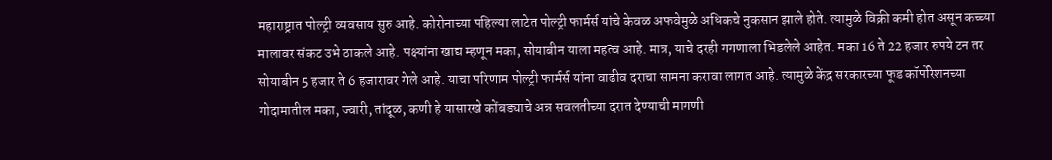महाराष्ट्रात पोल्ट्री व्यवसाय सुरु आहे. कोरोनाच्या पहिल्या लाटेत पोल्ट्री फार्मर्स यांचे केवळ अफवेमुळे अधिकचे नुकसान झाले होते. त्यामुळे विक्री कमी होत असून कच्च्या मालावर संकट उभे ठाकले आहे. पक्ष्यांना खाद्य म्हणून मका, सोयाबीन याला महत्व आहे. मात्र, याचे दरही गगणाला भिडलेले आहेत. मका 16 ते 22 हजार रुपये टन तर सोयाबीन 5 हजार ते 6 हजारावर गेले आहे. याचा परिणाम पोल्ट्री फार्मर्स यांना वाढीव दराचा सामना करावा लागत आहे. त्यामुळे केंद्र सरकारच्या फूड कॉर्पोरेशनच्या गोदामातील मका, ज्वारी, तांदूळ, कणी हे यासारखे कोंबड्याचे अन्न सवलतीच्या दरात देण्याची मागणी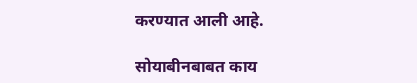करण्यात आली आहे.

सोयाबीनबाबत काय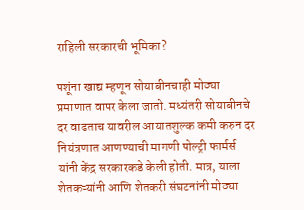राहिली सरकारची भूमिका?

पशूंना खाद्य म्हणून सोयाबीनचाही मोठ्या प्रमाणात वापर केला जातो. मध्यंतरी सोयाबीनचे दर वाढताच यावरील आयातशुल्क कमी करुन दर नियंत्रणात आणण्याची मागणी पोल्ट्री फार्मर्स यांनी केंद्र सरकारकडे केली होती. मात्र, याला शेतकऱ्यांनी आणि शेतकरी संघटनांनी मोठ्या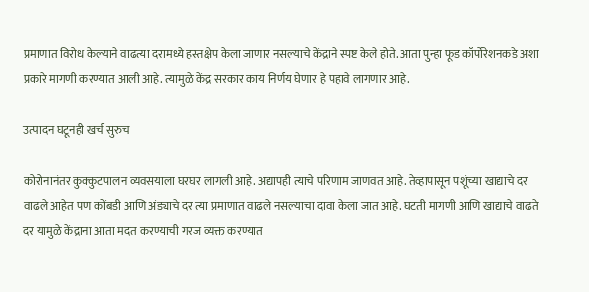प्रमाणात विरोध केल्याने वाढत्या दरामध्ये हस्तक्षेप केला जाणार नसल्याचे केंद्राने स्पष्ट केले होते. आता पुन्हा फूड कॉर्पोरेशनकडे अशा प्रकारे मागणी करण्यात आली आहे. त्यामुळे केंद्र सरकार काय निर्णय घेणार हे पहावे लागणार आहे.

उत्पादन घटूनही खर्च सुरुच

कोरोनानंतर कुक्कुटपालन व्यवसयाला घरघर लागली आहे. अद्यापही त्याचे परिणाम जाणवत आहे. तेव्हापासून पशूंच्या खाद्याचे दर वाढले आहेत पण कोंबडी आणि अंड्याचे दर त्या प्रमाणात वाढले नसल्याचा दावा केला जात आहे. घटती मागणी आणि खाद्याचे वाढते दर यामुळे केंद्राना आता मदत करण्याची गरज व्यक्त करण्यात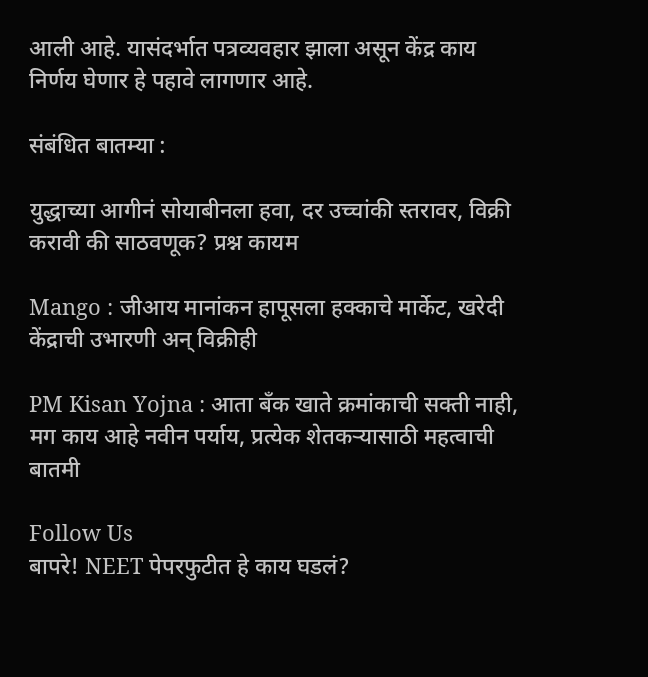आली आहे. यासंदर्भात पत्रव्यवहार झाला असून केंद्र काय निर्णय घेणार हे पहावे लागणार आहे.

संबंधित बातम्या :

युद्धाच्या आगीनं सोयाबीनला हवा, दर उच्चांकी स्तरावर, विक्री करावी की साठवणूक? प्रश्न कायम

Mango : जीआय मानांकन हापूसला हक्काचे मार्केट, खरेदी केंद्राची उभारणी अन् विक्रीही

PM Kisan Yojna : आता बॅंक खाते क्रमांकाची सक्ती नाही, मग काय आहे नवीन पर्याय, प्रत्येक शेतकऱ्यासाठी महत्वाची बातमी

Follow Us
बापरे! NEET पेपरफुटीत हे काय घडलं?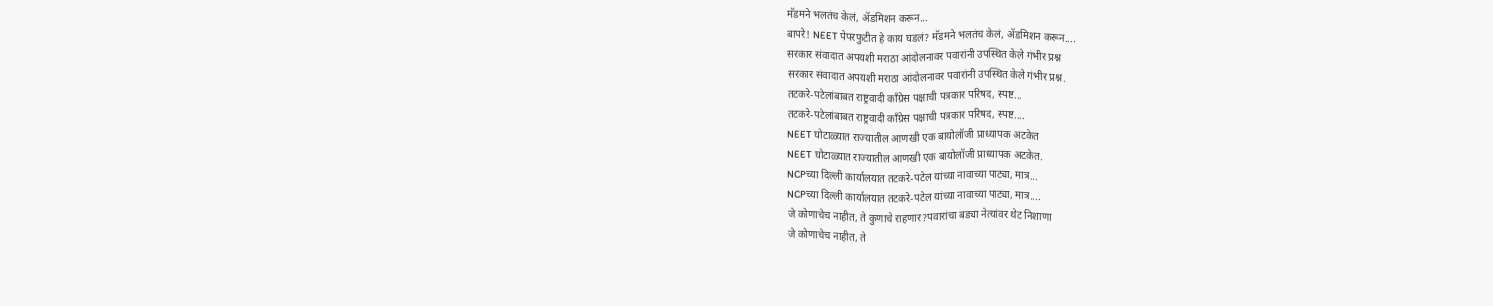मॅडमने भलतंच केलं, ॲडमिशन करून...
बापरे! NEET पेपरफुटीत हे काय घडलं? मॅडमने भलतंच केलं, ॲडमिशन करून....
सरकार संवादात अपयशी मराठा आंदोलनावर पवारांनी उपस्थित केले गंभीर प्रश्न
सरकार संवादात अपयशी मराठा आंदोलनावर पवारांनी उपस्थित केले गंभीर प्रश्न.
तटकरे-पटेलांबाबत राष्ट्रवादी कॉंग्रेस पक्षाची पत्रकार परिषद, स्पष्ट...
तटकरे-पटेलांबाबत राष्ट्रवादी कॉंग्रेस पक्षाची पत्रकार परिषद, स्पष्ट....
NEET घोटाळ्यात राज्यातील आणखी एक बायोलॉजी प्राध्यापक अटकेत
NEET घोटाळ्यात राज्यातील आणखी एक बायोलॉजी प्राध्यापक अटकेत.
NCPच्या दिल्ली कार्यालयात तटकरे-पटेल यांच्या नावाच्या पाट्या, मात्र...
NCPच्या दिल्ली कार्यालयात तटकरे-पटेल यांच्या नावाच्या पाट्या, मात्र....
जे कोणाचेच नाहीत, ते कुणाचे राहणार?पवारांचा बड्या नेत्यांवर थेट निशाणा
जे कोणाचेच नाहीत, ते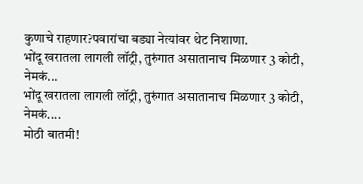कुणाचे राहणार?पवारांचा बड्या नेत्यांवर थेट निशाणा.
भोंदू खरातला लागली लॉट्री, तुरुंगात असातानाच मिळणार 3 कोटी, नेमकं...
भोंदू खरातला लागली लॉट्री, तुरुंगात असातानाच मिळणार 3 कोटी, नेमकं....
मोठी बातमी!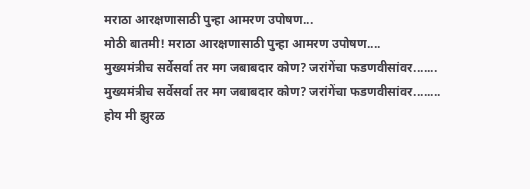मराठा आरक्षणासाठी पुन्हा आमरण उपोषण...
मोठी बातमी! मराठा आरक्षणासाठी पुन्हा आमरण उपोषण....
मुख्यमंत्रीच सर्वेसर्वा तर मग जबाबदार कोण? जरांगेंचा फडणवीसांवर.......
मुख्यमंत्रीच सर्वेसर्वा तर मग जबाबदार कोण? जरांगेंचा फडणवीसांवर........
होय मी झुरळ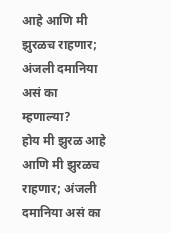आहे आणि मी झुरळच राहणार; अंजली दमानिया असं का म्हणाल्या?
होय मी झुरळ आहे आणि मी झुरळच राहणार; अंजली दमानिया असं का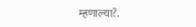म्हणाल्या?.